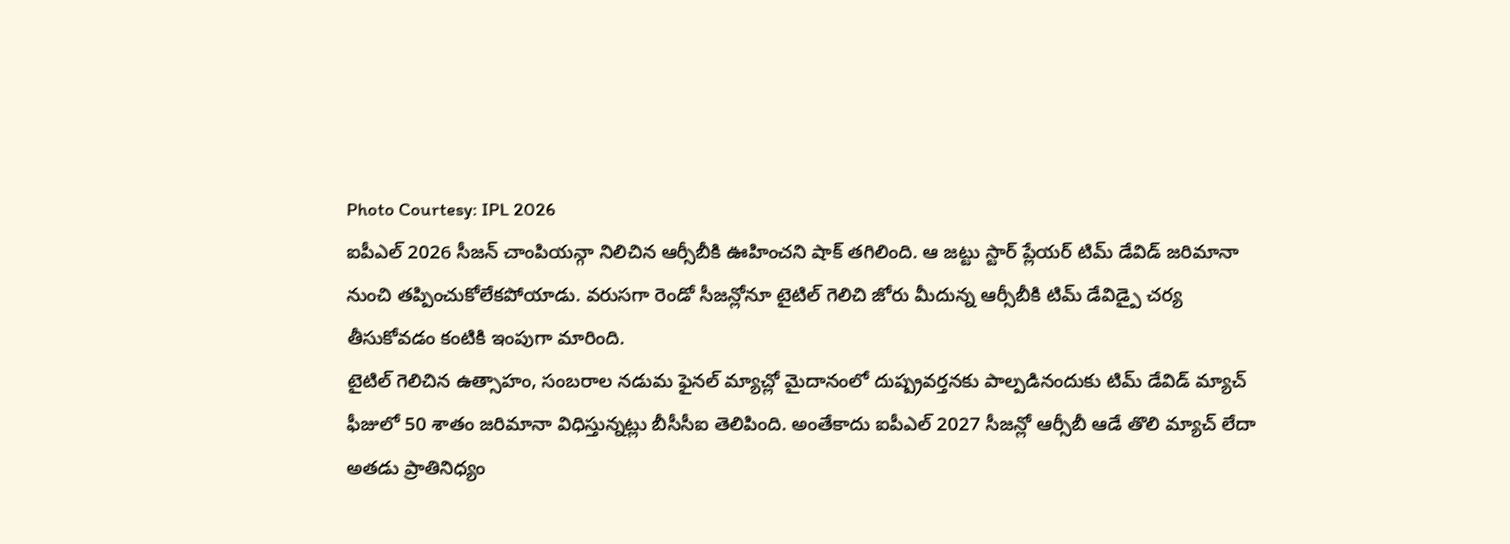Photo Courtesy: IPL 2026
ఐపీఎల్ 2026 సీజన్ చాంపియన్గా నిలిచిన ఆర్సీబీకి ఊహించని షాక్ తగిలింది. ఆ జట్టు స్టార్ ప్లేయర్ టిమ్ డేవిడ్ జరిమానా నుంచి తప్పించుకోలేకపోయాడు. వరుసగా రెండో సీజన్లోనూ టైటిల్ గెలిచి జోరు మీదున్న ఆర్సీబీకి టిమ్ డేవిడ్పై చర్య తీసుకోవడం కంటికి ఇంపుగా మారింది.
టైటిల్ గెలిచిన ఉత్సాహం, సంబరాల నడుమ ఫైనల్ మ్యాచ్లో మైదానంలో దుష్ప్రవర్తనకు పాల్పడినందుకు టిమ్ డేవిడ్ మ్యాచ్ ఫీజులో 50 శాతం జరిమానా విధిస్తున్నట్లు బీసీసీఐ తెలిపింది. అంతేకాదు ఐపీఎల్ 2027 సీజన్లో ఆర్సీబీ ఆడే తొలి మ్యాచ్ లేదా అతడు ప్రాతినిధ్యం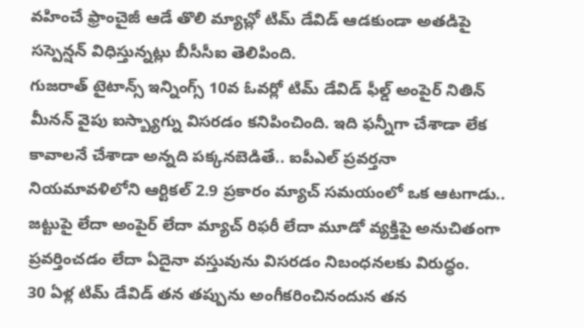వహించే ఫ్రాంచైజీ ఆడే తొలి మ్యాచ్లో టిమ్ డేవిడ్ ఆడకుండా అతడిపై సస్పెన్షన్ విధిస్తున్నట్లు బీసీసీఐ తెలిపింది.
గుజరాత్ టైటాన్స్ ఇన్నింగ్స్ 10వ ఓవర్లో టిమ్ డేవిడ్ ఫీల్డ్ అంపైర్ నితిన్ మీనన్ వైపు ఐస్బ్యాగ్ను విసరడం కనిపించింది. ఇది ఫన్నీగా చేశాడా లేక కావాలనే చేశాడా అన్నది పక్కనబెడితే.. ఐపీఎల్ ప్రవర్తనా నియమావళిలోని ఆర్టికల్ 2.9 ప్రకారం మ్యాచ్ సమయంలో ఒక ఆటగాడు.. జట్టుపై లేదా అంపైర్ లేదా మ్యాచ్ రిఫరీ లేదా మూడో వ్యక్తిపై అనుచితంగా ప్రవర్తించడం లేదా ఏదైనా వస్తువును విసరడం నిబంధనలకు విరుద్ధం.
30 ఏళ్ల టిమ్ డేవిడ్ తన తప్పును అంగీకరించినందున తన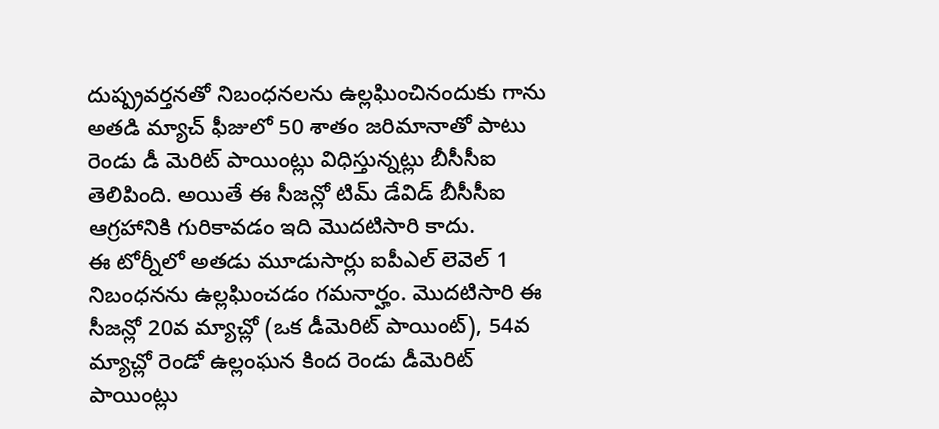దుష్ప్రవర్తనతో నిబంధనలను ఉల్లఘించినందుకు గాను అతడి మ్యాచ్ ఫీజులో 50 శాతం జరిమానాతో పాటు రెండు డీ మెరిట్ పాయింట్లు విధిస్తున్నట్లు బీసీసీఐ తెలిపింది. అయితే ఈ సీజన్లో టిమ్ డేవిడ్ బీసీసీఐ ఆగ్రహానికి గురికావడం ఇది మొదటిసారి కాదు.
ఈ టోర్నీలో అతడు మూడుసార్లు ఐపీఎల్ లెవెల్ 1 నిబంధనను ఉల్లఘించడం గమనార్హం. మొదటిసారి ఈ సీజన్లో 20వ మ్యాచ్లో (ఒక డీమెరిట్ పాయింట్), 54వ మ్యాచ్లో రెండో ఉల్లంఘన కింద రెండు డీమెరిట్ పాయింట్లు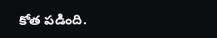కోత పడింది.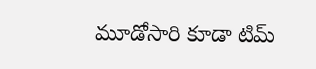మూడోసారి కూడా టిమ్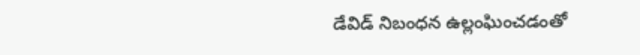డేవిడ్ నిబంధన ఉల్లంఘించడంతో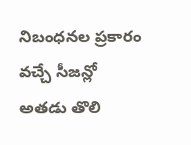నిబంధనల ప్రకారం వచ్చే సీజన్లో అతడు తొలి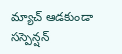మ్యాచ్ ఆడకుండా సస్పెన్షన్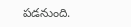పడనుంది.